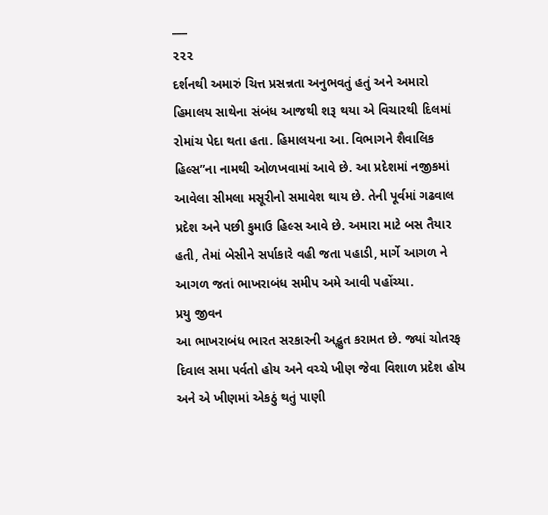___
૨૨૨
દર્શનથી અમારું ચિત્ત પ્રસન્નતા અનુભવતું હતું અને અમારો હિમાલય સાથેના સંબંધ આજથી શરૂ થયા એ વિચારથી દિલમાં રોમાંચ પેદા થતા હતા. હિમાલયના આ. વિભાગને શૈવાલિક હિલ્સ”ના નામથી ઓળખવામાં આવે છે. આ પ્રદેશમાં નજીકમાં આવેલા સીમલા મસૂરીનો સમાવેશ થાય છે. તેની પૂર્વમાં ગઢવાલ પ્રદેશ અને પછી કુમાઉ હિલ્સ આવે છે. અમારા માટે બસ તૈયાર હતી, તેમાં બેસીને સર્પાકારે વહી જતા પહાડી, માર્ગે આગળ ને આગળ જતાં ભાખરાબંધ સમીપ અમે આવી પહોંચ્યા.
પ્રયુ જીવન
આ ભાખરાબંધ ભારત સરકારની અદ્ભુત કરામત છે. જ્યાં ચોતરફ દિવાલ સમા પર્વતો હોય અને વચ્ચે ખીણ જેવા વિશાળ પ્રદેશ હોય અને એ ખીણમાં એકઠું થતું પાણી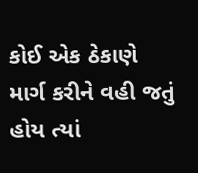કોઈ એક ઠેકાણે માર્ગ કરીને વહી જતું હોય ત્યાં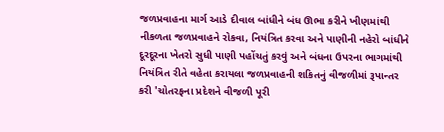જળપ્રવાહના માર્ગ આડે દીવાલ બાંધીને બંધ ઊભા કરીને ખીણમાંથી નીકળતા જળપ્રવાહને રોકવા, નિયંત્રિત કરવા અને પાણીની નહેરો બાંધીને દૂરદૂરના ખેતરો સુધી પાણી પહોંચતું કરવું અને બંધના ઉપરના ભાગમાંથી નિયંત્રિત રીતે વહેતા કરાયલા જળપ્રવાહની શકિતનું વીજળીમાં રૂપાન્તર કરી 'ચોતરફના પ્રદેશને વીજળી પૂરી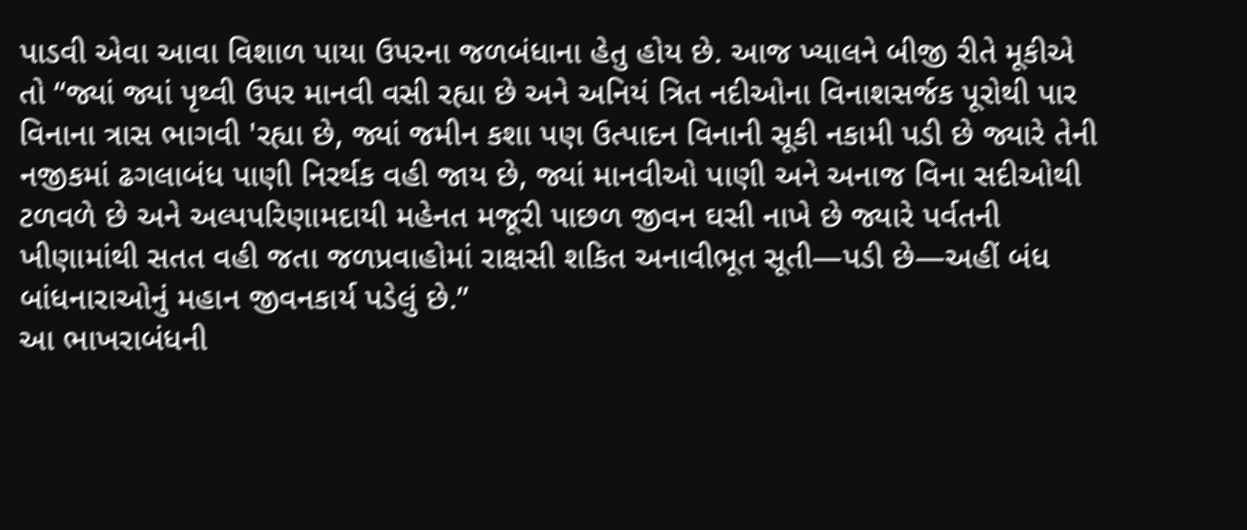પાડવી એવા આવા વિશાળ પાયા ઉપરના જળબંધાના હેતુ હોય છે. આજ ખ્યાલને બીજી રીતે મૂકીએ તો “જ્યાં જ્યાં પૃથ્વી ઉપર માનવી વસી રહ્યા છે અને અનિયં ત્રિત નદીઓના વિનાશસર્જક પૂરોથી પાર વિનાના ત્રાસ ભાગવી 'રહ્યા છે, જ્યાં જમીન કશા પણ ઉત્પાદન વિનાની સૂકી નકામી પડી છે જ્યારે તેની નજીકમાં ઢગલાબંધ પાણી નિરર્થક વહી જાય છે, જ્યાં માનવીઓ પાણી અને અનાજ વિના સદીઓથી ટળવળે છે અને અલ્પપરિણામદાયી મહેનત મજૂરી પાછળ જીવન ઘસી નાખે છે જ્યારે પર્વતની ખીણામાંથી સતત વહી જતા જળપ્રવાહોમાં રાક્ષસી શકિત અનાવીભૂત સૂતી—પડી છે—અહીં બંધ બાંધનારાઓનું મહાન જીવનકાર્ય પડેલું છે.”
આ ભાખરાબંધની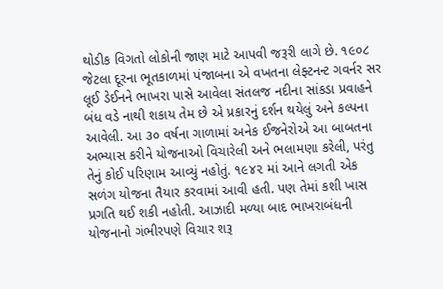થોડીક વિગતો લોકોની જાણ માટે આપવી જરૂરી લાગે છે. ૧૯૦૮ જેટલા દૂરના ભૂતકાળમાં પંજાબના એ વખતના લેફ્ટનન્ટ ગવર્નર સર લૂઈ ડેઈનને ભાખરા પાસે આવેલા સંતલજ નદીના સાંકડા પ્રવાહને બંધ વડે નાથી શકાય તેમ છે એ પ્રકારનું દર્શન થયેલું અને કલ્પના આવેલી. આ ૩૦ વર્ષના ગાળામાં અનેક ઈજનેરોએ આ બાબતના અભ્યાસ કરીને યોજનાઓ વિચારેલી અને ભલામણા કરેલી, પરંતુ તેનું કોઈ પરિણામ આવ્યું નહોતું. ૧૯૪૨ માં આને લગતી એક સળંગ યોજના તૈયાર કરવામાં આવી હતી. પણ તેમાં કશી ખાસ પ્રગતિ થઈ શકી નહોતી. આઝાદી મળ્યા બાદ ભાખરાબંધની યોજનાનો ગંભીરપણે વિચાર શરૂ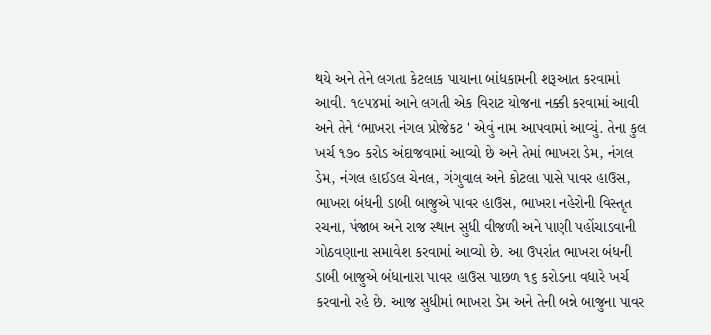થયે અને તેને લગતા કેટલાક પાયાના બાંધકામની શરૂઆત કરવામાં આવી. ૧૯૫૪માં આને લગતી એક વિરાટ યોજના નક્કી કરવામાં આવી અને તેને ‘ભાખરા નંગલ પ્રોજેકટ ' એવું નામ આપવામાં આવ્યું. તેના કુલ ખર્ચ ૧૭૦ કરોડ અંદાજવામાં આવ્યો છે અને તેમાં ભાખરા ડેમ, નંગલ ડેમ, નંગલ હાઈડલ ચેનલ, ગંગુવાલ અને કોટલા પાસે પાવર હાઉસ, ભાખરા બંધની ડાબી બાજુએ પાવર હાઉસ, ભાખરા નહેરોની વિસ્તૃત રચના, પંજાબ અને રાજ સ્થાન સુધી વીજળી અને પાણી પહોંચાડવાની ગોઠવણાના સમાવેશ કરવામાં આવ્યો છે. આ ઉપરાંત ભાખરા બંધની ડાબી બાજુએ બંધાનારા પાવર હાઉસ પાછળ ૧૬ કરોડના વધારે ખર્ચ કરવાનો રહે છે. આજ સુધીમાં ભાખરા ડેમ અને તેની બન્ને બાજુના પાવર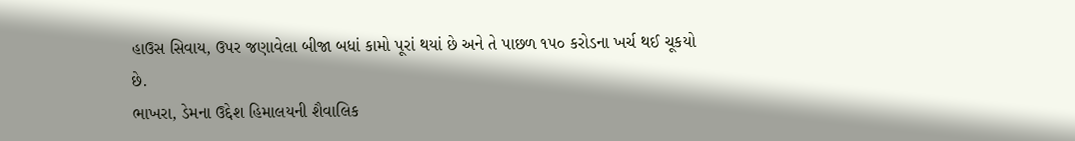હાઉસ સિવાય, ઉપર જણાવેલા બીજા બધાં કામો પૂરાં થયાં છે અને તે પાછળ ૧૫૦ કરોડના ખર્ચ થઈ ચૂકયો છે.
ભાખરા, ડેમના ઉદ્દેશ હિમાલયની શૈવાલિક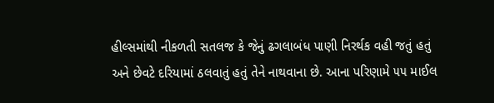હીલ્સમાંથી નીકળતી સતલજ કે જેનું ઢગલાબંધ પાણી નિરર્થક વહી જતું હતું અને છેવટે દરિયામાં ઠલવાતું હતું તેને નાથવાના છે. આના પરિણામે ૫૫ માઈલ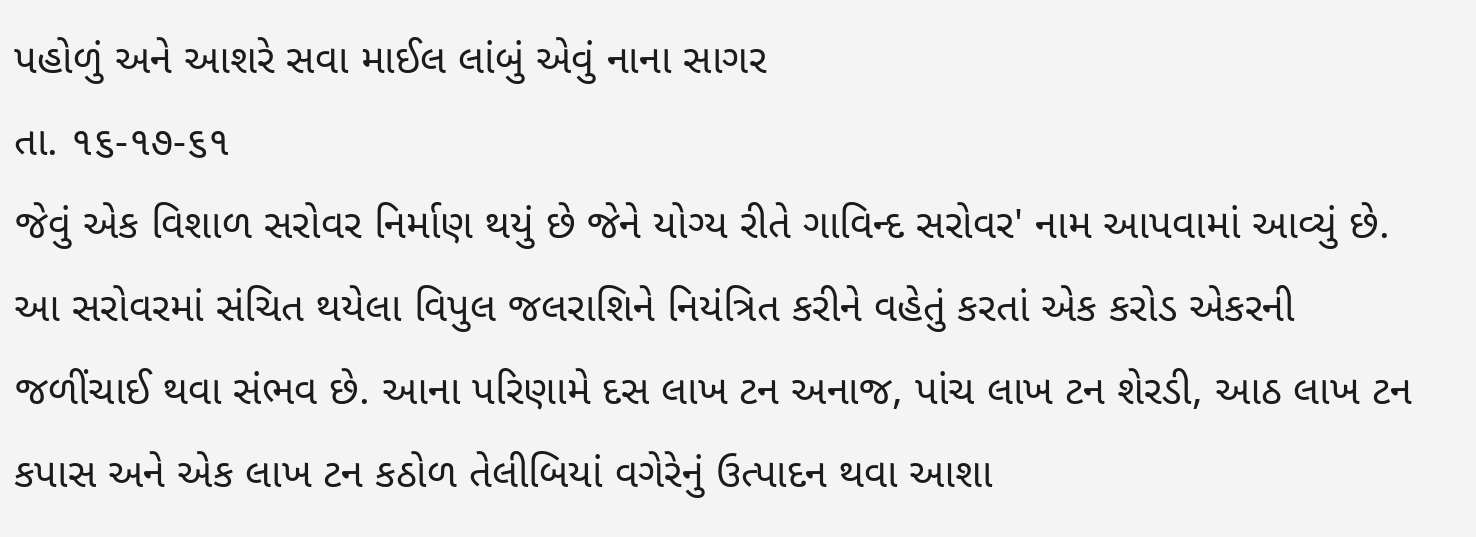પહોળું અને આશરે સવા માઈલ લાંબું એવું નાના સાગર
તા. ૧૬-૧૭-૬૧
જેવું એક વિશાળ સરોવર નિર્માણ થયું છે જેને યોગ્ય રીતે ગાવિન્દ સરોવર' નામ આપવામાં આવ્યું છે. આ સરોવરમાં સંચિત થયેલા વિપુલ જલરાશિને નિયંત્રિત કરીને વહેતું કરતાં એક કરોડ એકરની જળીંચાઈ થવા સંભવ છે. આના પરિણામે દસ લાખ ટન અનાજ, પાંચ લાખ ટન શેરડી, આઠ લાખ ટન કપાસ અને એક લાખ ટન કઠોળ તેલીબિયાં વગેરેનું ઉત્પાદન થવા આશા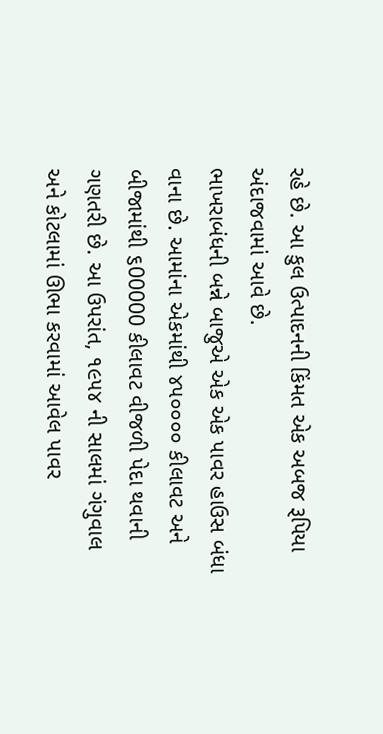રહે છે. આ કુલ ઉત્પાદનની કિંમત એક અબજ રૂપિયા અંદાજવામાં આવે છે.
ભાખરાબંધની બન્ને બાજુએ એક એક પાવર હાઉસ બંધા
વાના છે. આમાંના એકમાંથી ૪૫૦૦૦૦ કીલાવટ અને બીજામાંથી ૬00000 કીલાવટ વીજળી પેદા થવાની ગણતરી છે. આ ઉપરાંત, ૧૯૫૪ ની સાલમાં ગંગુવાલ અને કોટલામાં ઊભા કરવામાં આવેલ પાવર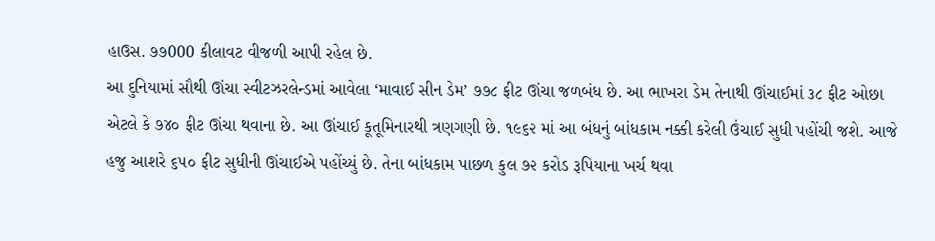હાઉસ. ૭૭000 કીલાવટ વીજળી આપી રહેલ છે.
આ દુનિયામાં સૌથી ઊંચા સ્વીટઝરલેન્ડમાં આવેલા ‘માવાઈ સીન ડેમ’ ૭૭૮ ફીટ ઊંચા જળબંધ છે. આ ભાખરા ડેમ તેનાથી ઊંચાઈમાં ૩૮ ફીટ ઓછા એટલે કે ૭૪૦ ફીટ ઊંચા થવાના છે. આ ઊંચાઈ કૂતૂમિનારથી ત્રણગણી છે. ૧૯૬૨ માં આ બંધનું બાંધકામ નક્કી કરેલી ઉંચાઈ સુધી પહોંચી જશે. આજે હજુ આશરે ૬૫૦ ફીટ સુધીની ઊંચાઈએ પહોંચ્યું છે. તેના બાંધકામ પાછળ કુલ ૭૨ કરોડ રૂપિયાના ખર્ચ થવા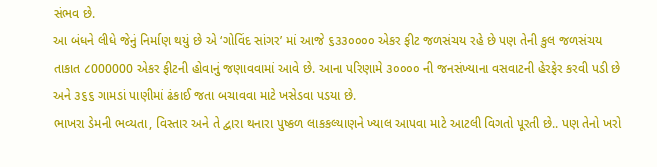સંભવ છે.
આ બંધને લીધે જેનું નિર્માણ થયું છે એ ‘ગોવિંદ સાંગર’ માં આજે ૬૩૩૦૦૦૦ એકર ફીટ જળસંચય રહે છે પણ તેની કુલ જળસંચય તાકાત ૮000000 એકર ફીટની હોવાનું જણાવવામાં આવે છે. આના પરિણામે ૩૦૦૦૦ ની જનસંખ્યાના વસવાટની હેરફેર કરવી પડી છે અને ૩૬૬ ગામડાં પાણીમાં ઢંકાઈ જતા બચાવવા માટે ખસેડવા પડયા છે.
ભાખરા ડેમની ભવ્યતા, વિસ્તાર અને તે દ્વારા થનારા પુષ્કળ લાકકલ્યાણને ખ્યાલ આપવા માટે આટલી વિગતો પૂરતી છે.. પણ તેનો ખરો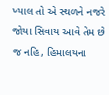ખ્યાલ તો એ સ્થળને નજરે જોયા સિવાય આવે તેમ છે જ નહિ, હિમાલયના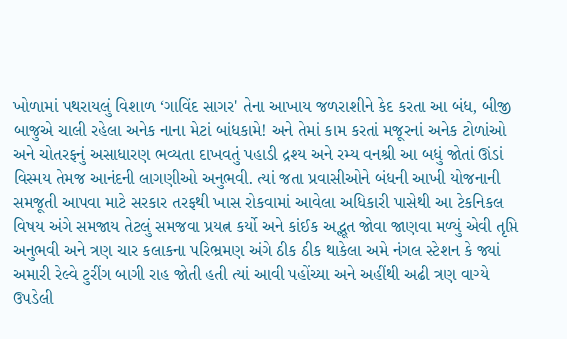ખોળામાં પથરાયલું વિશાળ ‘ગાવિંદ સાગર' તેના આખાય જળરાશીને કેદ કરતા આ બંધ, બીજી બાજુએ ચાલી રહેલા અનેક નાના મેટાં બાંધકામે! અને તેમાં કામ કરતાં મજૂરનાં અનેક ટોળાંઓ અને ચોતરફનું અસાધારણ ભવ્યતા દાખવતું પહાડી દ્રશ્ય અને રમ્ય વનશ્રી આ બધું જોતાં ઊંડાં વિસ્મય તેમજ આનંદની લાગણીઓ અનુભવી. ત્યાં જતા પ્રવાસીઓને બંધની આખી યોજનાની સમજૂતી આપવા માટે સરકાર તરફથી ખાસ રોકવામાં આવેલા અધિકારી પાસેથી આ ટેકનિકલ વિષય અંગે સમજાય તેટલું સમજવા પ્રયત્ન કર્યો અને કાંઈક અદ્ભૂત જોવા જાણવા મળ્યું એવી તૃપ્તિ અનુભવી અને ત્રણ ચાર કલાકના પરિભ્રમણ અંગે ઠીક ઠીક થાકેલા અમે નંગલ સ્ટેશન કે જ્યાં અમારી રેલ્વે ટુરીંગ બાગી રાહ જોતી હતી ત્યાં આવી પહોંચ્યા અને અહીંથી અઢી ત્રણ વાગ્યે ઉપડેલી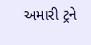અમારી ટ્રને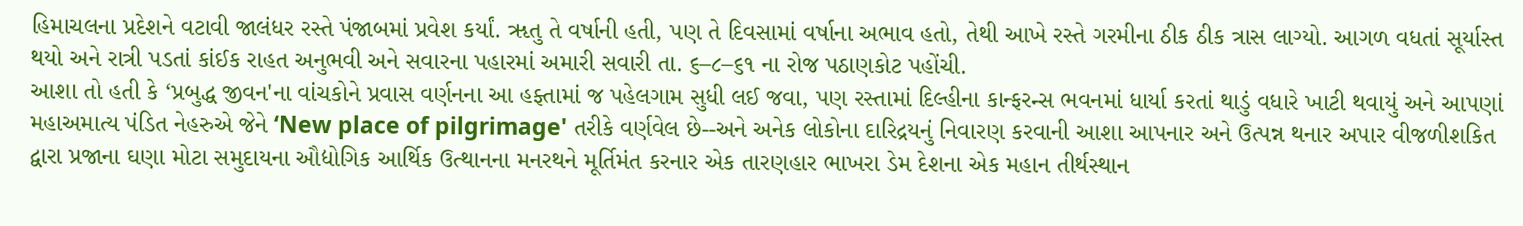હિમાચલના પ્રદેશને વટાવી જાલંધર રસ્તે પંજાબમાં પ્રવેશ કર્યાં. ૠતુ તે વર્ષાની હતી, પણ તે દિવસામાં વર્ષાના અભાવ હતો, તેથી આખે રસ્તે ગરમીના ઠીક ઠીક ત્રાસ લાગ્યો. આગળ વધતાં સૂર્યાસ્ત થયો અને રાત્રી પડતાં કાંઈક રાહત અનુભવી અને સવારના પહારમાં અમારી સવારી તા. ૬–૮–૬૧ ના રોજ પઠાણકોટ પહોંચી.
આશા તો હતી કે ‘પ્રબુદ્ધ જીવન'ના વાંચકોને પ્રવાસ વર્ણનના આ હફ્તામાં જ પહેલગામ સુધી લઈ જવા, પણ રસ્તામાં દિલ્હીના કાન્ફરન્સ ભવનમાં ધાર્યા કરતાં થાડું વધારે ખાટી થવાયું અને આપણાં મહાઅમાત્ય પંડિત નેહરુએ જેને ‘New place of pilgrimage' તરીકે વર્ણવેલ છે--અને અનેક લોકોના દારિદ્રયનું નિવારણ કરવાની આશા આપનાર અને ઉત્પન્ન થનાર અપાર વીજળીશકિત દ્વારા પ્રજાના ઘણા મોટા સમુદાયના ઔદ્યોગિક આર્થિક ઉત્થાનના મનરથને મૂર્તિમંત કરનાર એક તારણહાર ભાખરા ડેમ દેશના એક મહાન તીર્થસ્થાન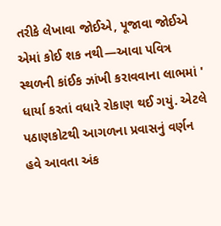તરીકે લેખાવા જોઈએ, પૂજાવા જોઈએ એમાં કોઈ શક નથી—આવા પવિત્ર સ્થળની કાંઈક ઝાંખી કરાવવાના લાભમાં ' ધાર્યા કરતાં વધારે રોકાણ થઈ ગયું. એટલે પઠાણકોટથી આગળના પ્રવાસનું વર્ણન હવે આવતા અંક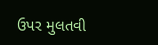ઉપર મુલતવી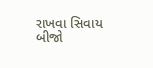રાખવા સિવાય બીજો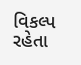વિકલ્પ રહેતા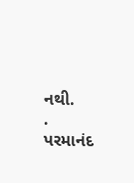નથી.
.
પરમાનંદ